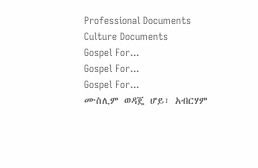Professional Documents
Culture Documents
Gospel For...
Gospel For...
Gospel For...
ሙስሊም ወዳጄ ሆይ፣ አብርሃም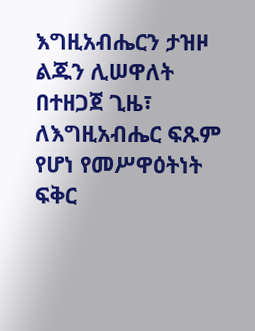እግዚአብሔርን ታዝዞ ልጁን ሊሠዋለት በተዘጋጀ ጊዜ፣
ለእግዚአብሔር ፍጹም የሆነ የመሥዋዕትነት ፍቅር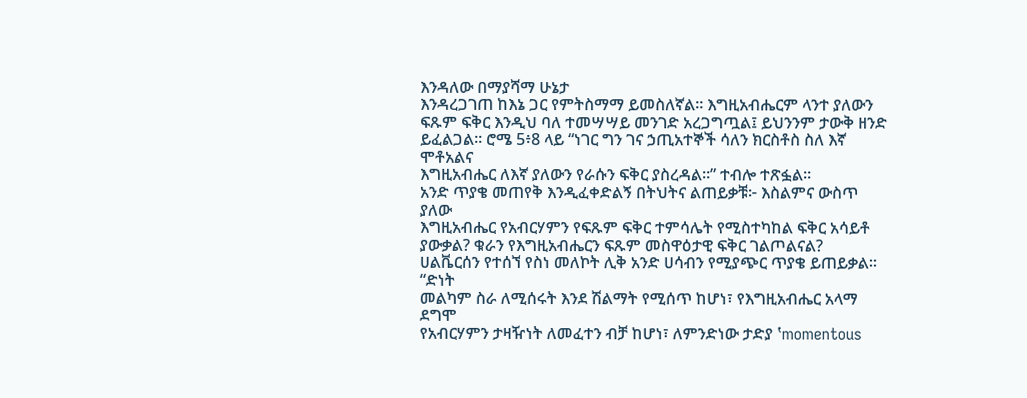እንዳለው በማያሻማ ሁኔታ
እንዳረጋገጠ ከእኔ ጋር የምትስማማ ይመስለኛል። እግዚአብሔርም ላንተ ያለውን
ፍጹም ፍቅር እንዲህ ባለ ተመሣሣይ መንገድ አረጋግጧል፤ ይህንንም ታውቅ ዘንድ
ይፈልጋል። ሮሜ 5፥8 ላይ “ነገር ግን ገና ኃጢአተኞች ሳለን ክርስቶስ ስለ እኛ ሞቶአልና
እግዚአብሔር ለእኛ ያለውን የራሱን ፍቅር ያስረዳል።” ተብሎ ተጽፏል።
አንድ ጥያቄ መጠየቅ እንዲፈቀድልኝ በትህትና ልጠይቃቹ፦ እስልምና ውስጥ ያለው
እግዚአብሔር የአብርሃምን የፍጹም ፍቅር ተምሳሌት የሚስተካከል ፍቅር አሳይቶ
ያውቃል? ቁራን የእግዚአብሔርን ፍጹም መስዋዕታዊ ፍቅር ገልጦልናል?
ሀልቬርሰን የተሰኘ የስነ መለኮት ሊቅ አንድ ሀሳብን የሚያጭር ጥያቄ ይጠይቃል። “ድነት
መልካም ስራ ለሚሰሩት እንደ ሽልማት የሚሰጥ ከሆነ፣ የእግዚአብሔር አላማ ደግሞ
የአብርሃምን ታዛዥነት ለመፈተን ብቻ ከሆነ፣ ለምንድነው ታድያ ‛momentous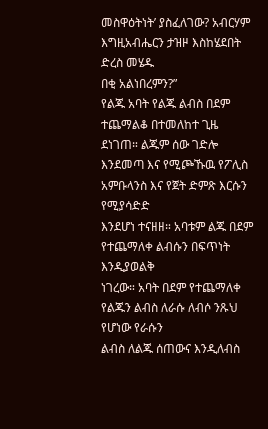መስዋዕትነት’ ያስፈለገው? አብርሃም እግዚአብሔርን ታዝዞ እስከሄደበት ድረስ መሄዱ
በቂ አልነበረምን?”
የልጁ አባት የልጁ ልብስ በደም ተጨማልቆ በተመለከተ ጊዜ ደነገጠ። ልጁም ሰው ገድሎ
እንደመጣ እና የሚጮኹዉ የፖሊስ አምቡላንስ እና የጀት ድምጽ እርሱን የሚያሳድድ
እንደሆነ ተናዘዘ። አባቱም ልጁ በደም የተጨማለቀ ልብሱን በፍጥነት እንዲያወልቅ
ነገረው። አባት በደም የተጨማለቀ የልጁን ልብስ ለራሱ ለብሶ ንጹህ የሆነው የራሱን
ልብስ ለልጁ ሰጠውና እንዲለብስ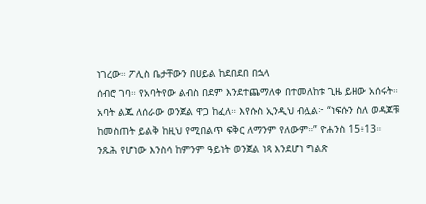ነገረው። ፖሊስ ቤታቸውን በሀይል ከደበደበ በኋላ
ሰብሮ ገባ። የአባትየው ልብስ በደም እንደተጨማለቀ በተመለከቱ ጊዜ ይዘው አሰሩት።
አባት ልጁ ለሰራው ወንጀል ዋጋ ከፈለ። እየሱስ ኢንዲህ ብሏል፦ “ነፍሱን ስለ ወዳጆቹ
ከመስጠት ይልቅ ከዚህ የሚበልጥ ፍቅር ለማንም የለውም።” ዮሐንስ 15፥13።
ንጹሕ የሆነው እንስሳ ከምንም ዓይነት ወንጀል ነጻ እንደሆነ ግልጽ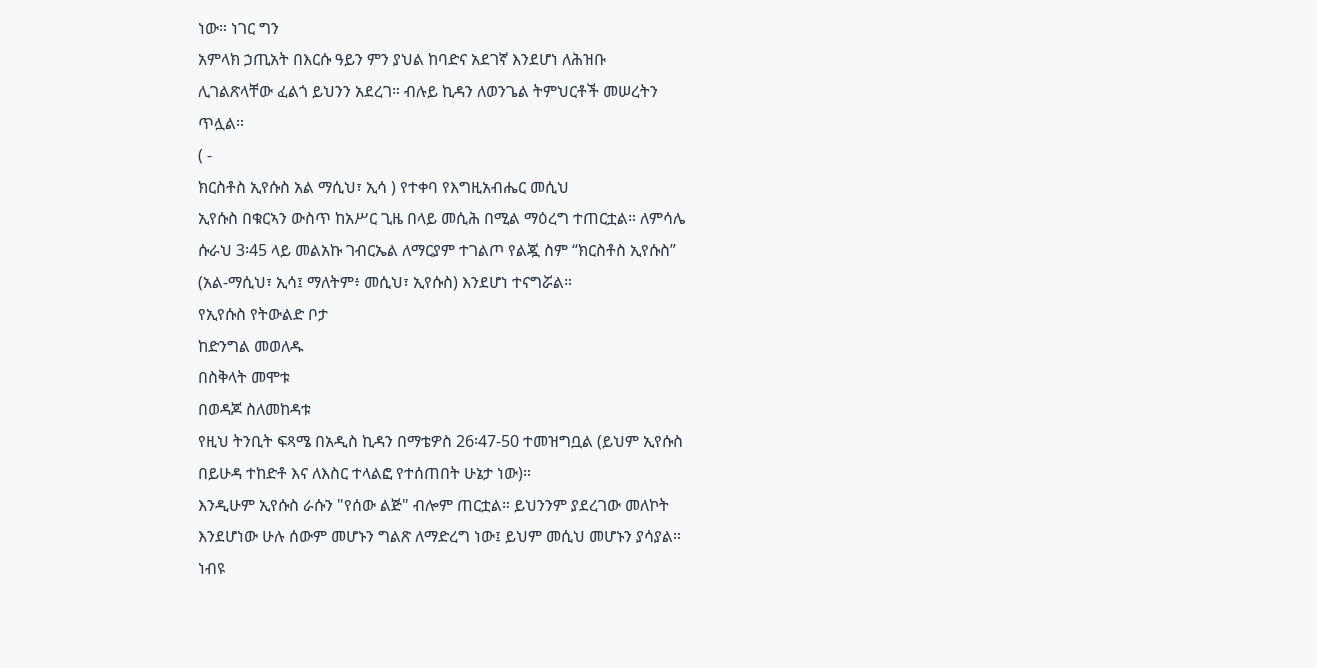ነው። ነገር ግን
አምላክ ኃጢአት በእርሱ ዓይን ምን ያህል ከባድና አደገኛ እንደሆነ ለሕዝቡ
ሊገልጽላቸው ፈልጎ ይህንን አደረገ። ብሉይ ኪዳን ለወንጌል ትምህርቶች መሠረትን
ጥሏል።
( -
ክርስቶስ ኢየሱስ አል ማሲህ፣ ኢሳ ) የተቀባ የእግዚአብሔር መሲህ
ኢየሱስ በቁርኣን ውስጥ ከአሥር ጊዜ በላይ መሲሕ በሚል ማዕረግ ተጠርቷል። ለምሳሌ
ሱራህ 3፡45 ላይ መልአኩ ገብርኤል ለማርያም ተገልጦ የልጇ ስም “ክርስቶስ ኢየሱስ”
(አል-ማሲህ፣ ኢሳ፤ ማለትም፥ መሲህ፣ ኢየሱስ) እንደሆነ ተናግሯል።
የኢየሱስ የትውልድ ቦታ
ከድንግል መወለዱ
በስቅላት መሞቱ
በወዳጆ ስለመከዳቱ
የዚህ ትንቢት ፍጻሜ በአዲስ ኪዳን በማቴዎስ 26፡47-50 ተመዝግቧል (ይህም ኢየሱስ
በይሁዳ ተከድቶ እና ለእስር ተላልፎ የተሰጠበት ሁኔታ ነው)።
እንዲሁም ኢየሱስ ራሱን "የሰው ልጅ" ብሎም ጠርቷል። ይህንንም ያደረገው መለኮት
እንደሆነው ሁሉ ሰውም መሆኑን ግልጽ ለማድረግ ነው፤ ይህም መሲህ መሆኑን ያሳያል።
ነብዩ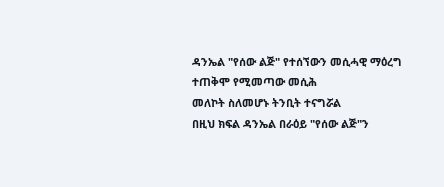ዳንኤል "የሰው ልጅ" የተሰኘውን መሲሓዊ ማዕረግ ተጠቅሞ የሚመጣው መሲሕ
መለኮት ስለመሆኑ ትንቢት ተናግሯል
በዚህ ክፍል ዳንኤል በራዕይ "የሰው ልጅ"ን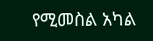የሚመስል አካል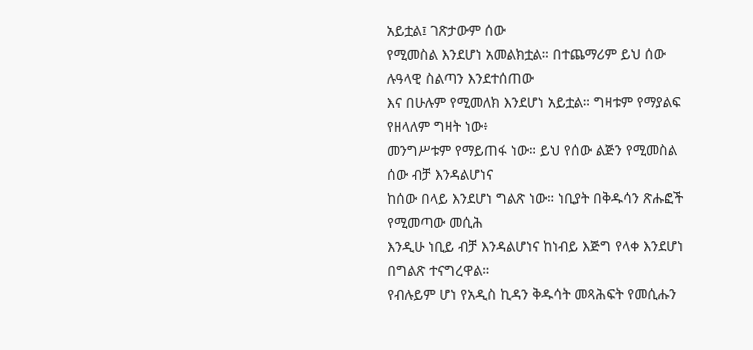አይቷል፤ ገጽታውም ሰው
የሚመስል እንደሆነ አመልክቷል። በተጨማሪም ይህ ሰው ሉዓላዊ ስልጣን እንደተሰጠው
እና በሁሉም የሚመለክ እንደሆነ አይቷል። ግዛቱም የማያልፍ የዘላለም ግዛት ነው፥
መንግሥቱም የማይጠፋ ነው። ይህ የሰው ልጅን የሚመስል ሰው ብቻ እንዳልሆነና
ከሰው በላይ እንደሆነ ግልጽ ነው። ነቢያት በቅዱሳን ጽሑፎች የሚመጣው መሲሕ
እንዲሁ ነቢይ ብቻ እንዳልሆነና ከነብይ እጅግ የላቀ እንደሆነ በግልጽ ተናግረዋል።
የብሉይም ሆነ የአዲስ ኪዳን ቅዱሳት መጻሕፍት የመሲሑን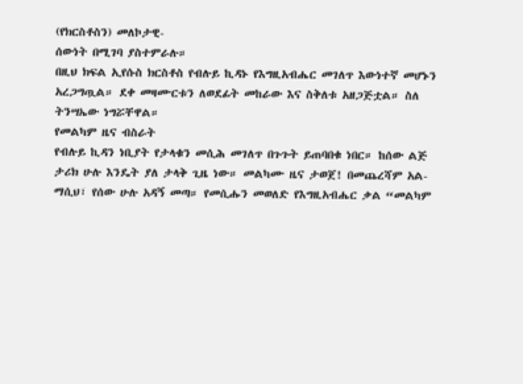(የክርስቶስን) መለኮታዊ-
ሰውነት በሚገባ ያስተምራሉ።
በዚህ ክፍል ኢየሱስ ክርስቶስ የብሉይ ኪዳኑ የእግዚአብሔር መገለጥ እውነተኛ መሆኑን
አረጋግጧል። ደቀ መዛሙርቱን ለወደፊት መከራው እና ስቅለቱ አዘጋጅቷል። ስለ
ትንሣኤው ነግሯቸዋል።
የመልካም ዜና ብስራት
የብሉይ ኪዳን ነቢያት የታላቁን መሲሕ መገለጥ በጉጉት ይጠባበቁ ነበር። ከሰው ልጅ
ታሪክ ሁሉ እንዴት ያለ ታላቅ ጊዜ ነው። መልካሙ ዜና ታወጀ! በመጨረሻም አል-
ማሲህ፣ የሰው ሁሉ አዳኝ መጣ። የመሲሑን መወለድ የእግዚአብሔር ቃል “መልካም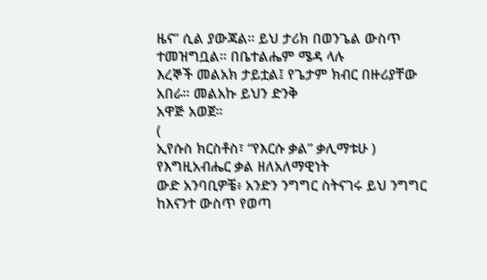ዜና” ሲል ያውጃል። ይህ ታሪክ በወንጌል ውስጥ ተመዝግቧል። በቤተልሔም ሜዳ ላሉ
እረኞች መልአክ ታይቷል፤ የጌታም ክብር በዙሪያቸው አበራ። መልአኩ ይህን ድንቅ
አዋጅ አወጀ።
(
ኢየሱስ ክርስቶስ፣ “የእርሱ ቃል” ቃሊማቱሁ )
የእግዚአብሔር ቃል ዘለአለማዊነት
ውድ አንባቢዎቼ፥ አንድን ንግግር ስትናገሩ ይህ ንግግር ከእናንተ ውስጥ የወጣ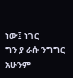ነው፤ ነገር
ግን ያ ራሱ ንግግር አሁንም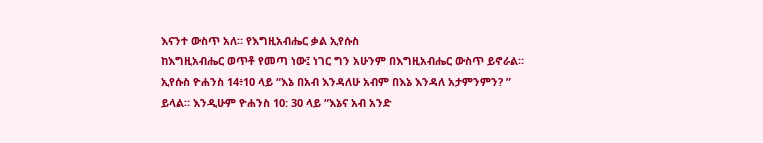እናንተ ውስጥ አለ። የእግዚአብሔር ቃል ኢየሱስ
ከእግዚአብሔር ወጥቶ የመጣ ነው፤ ነገር ግን አሁንም በእግዚአብሔር ውስጥ ይኖራል።
ኢየሱስ ዮሐንስ 14፥10 ላይ “እኔ በአብ እንዳለሁ አብም በእኔ እንዳለ አታምንምን? ”
ይላል። እንዲሁም ዮሐንስ 10: 30 ላይ “እኔና አብ አንድ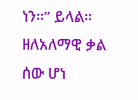ነን።” ይላል።
ዘለአለማዊ ቃል ሰው ሆነ